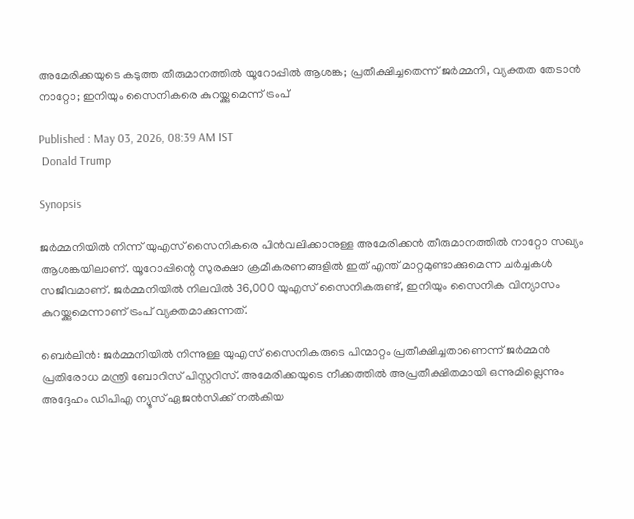അമേരിക്കയുടെ കടുത്ത തീരുമാനത്തിൽ യൂറോപ്പിൽ ആശങ്ക; പ്രതീക്ഷിച്ചതെന്ന് ജർമ്മനി, വ്യക്തത തേടാൻ നാറ്റോ; ഇനിയും സൈനികരെ കുറയ്ക്കുമെന്ന് ട്രംപ്

Published : May 03, 2026, 08:39 AM IST
 Donald Trump

Synopsis

ജർമ്മനിയിൽ നിന്ന് യുഎസ് സൈനികരെ പിൻവലിക്കാനുള്ള അമേരിക്കൻ തീരുമാനത്തിൽ നാറ്റോ സഖ്യം ആശങ്കയിലാണ്. യൂറോപ്പിന്റെ സുരക്ഷാ ക്രമീകരണങ്ങളിൽ ഇത് എന്ത് മാറ്റമുണ്ടാക്കുമെന്ന ചർച്ചകൾ സജീവമാണ്. ജർമ്മനിയിൽ നിലവിൽ 36,000 യുഎസ് സൈനികരുണ്ട്, ഇനിയും സൈനിക വിന്യാസം കുറയ്ക്കുമെന്നാണ് ട്രംപ് വ്യക്തമാക്കുന്നത്.

ബെർലിൻ: ജർമ്മനിയിൽ നിന്നുള്ള യുഎസ് സൈനികരുടെ പിന്മാറ്റം പ്രതീക്ഷിച്ചതാണെന്ന് ജർമ്മൻ പ്രതിരോധ മന്ത്രി ബോറിസ് പിസ്റ്ററിസ്. അമേരിക്കയുടെ നീക്കത്തിൽ അപ്രതീക്ഷിതമായി ഒന്നുമില്ലെന്നും അദ്ദേഹം ഡിപിഎ ന്യൂസ് ഏജൻസിക്ക് നൽകിയ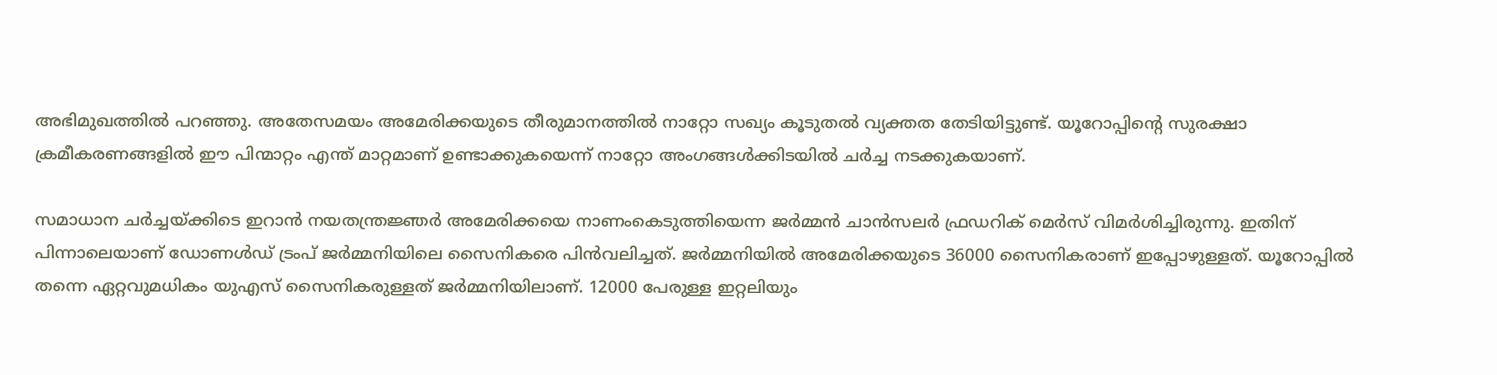അഭിമുഖത്തിൽ പറഞ്ഞു. അതേസമയം അമേരിക്കയുടെ തീരുമാനത്തിൽ നാറ്റോ സഖ്യം കൂടുതൽ വ്യക്തത തേടിയിട്ടുണ്ട്. യൂറോപ്പിന്റെ സുരക്ഷാ ക്രമീകരണങ്ങളിൽ ഈ പിന്മാറ്റം എന്ത് മാറ്റമാണ് ഉണ്ടാക്കുകയെന്ന് നാറ്റോ അംഗങ്ങൾക്കിടയിൽ ചർച്ച നടക്കുകയാണ്.

സമാധാന ചർച്ചയ്ക്കിടെ ഇറാൻ നയതന്ത്രജ്ഞർ അമേരിക്കയെ നാണംകെടുത്തിയെന്ന ജർമ്മൻ ചാൻസലർ ഫ്രഡറിക് മെർസ് വിമർശിച്ചിരുന്നു. ഇതിന് പിന്നാലെയാണ് ഡോണൾഡ് ട്രംപ് ജർമ്മനിയിലെ സൈനികരെ പിൻവലിച്ചത്. ജർമ്മനിയിൽ അമേരിക്കയുടെ 36000 സൈനികരാണ് ഇപ്പോഴുള്ളത്. യൂറോപ്പിൽ തന്നെ ഏറ്റവുമധികം യുഎസ് സൈനികരുള്ളത് ജർമ്മനിയിലാണ്. 12000 പേരുള്ള ഇറ്റലിയും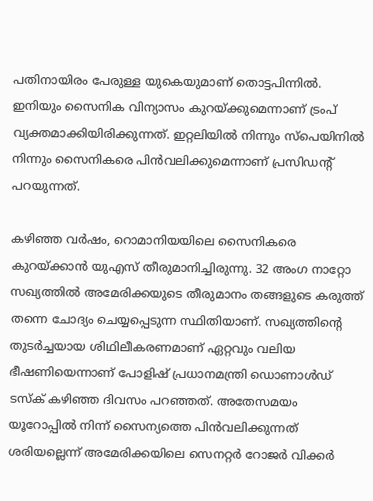പതിനായിരം പേരുള്ള യുകെയുമാണ് തൊട്ടപിന്നിൽ. ഇനിയും സൈനിക വിന്യാസം കുറയ്ക്കുമെന്നാണ് ട്രംപ് വ്യക്തമാക്കിയിരിക്കുന്നത്. ഇറ്റലിയിൽ നിന്നും സ്പെയിനിൽ നിന്നും സൈനികരെ പിൻവലിക്കുമെന്നാണ് പ്രസിഡൻ്റ് പറയുന്നത്.

കഴിഞ്ഞ വർഷം, റൊമാനിയയിലെ സൈനികരെ കുറയ്ക്കാൻ യുഎസ് തീരുമാനിച്ചിരുന്നു. 32 അംഗ നാറ്റോ സഖ്യത്തിൽ അമേരിക്കയുടെ തീരുമാനം തങ്ങളുടെ കരുത്ത് തന്നെ ചോദ്യം ചെയ്യപ്പെടുന്ന സ്ഥിതിയാണ്. സഖ്യത്തിന്റെ തുടർച്ചയായ ശിഥിലീകരണമാണ് ഏറ്റവും വലിയ ഭീഷണിയെന്നാണ് പോളിഷ് പ്രധാനമന്ത്രി ഡൊണാൾഡ് ടസ്‌ക് കഴിഞ്ഞ ദിവസം പറഞ്ഞത്. അതേസമയം യൂറോപ്പിൽ നിന്ന് സൈന്യത്തെ പിൻവലിക്കുന്നത് ശരിയല്ലെന്ന് അമേരിക്കയിലെ സെനറ്റർ റോജർ വിക്കർ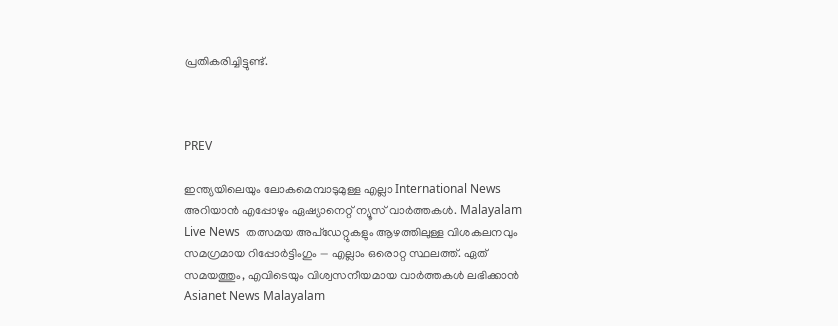പ്രതികരിച്ചിട്ടുണ്ട്.



PREV

ഇന്ത്യയിലെയും ലോകമെമ്പാടുമുള്ള എല്ലാ International News അറിയാൻ എപ്പോഴും ഏഷ്യാനെറ്റ് ന്യൂസ് വാർത്തകൾ. Malayalam Live News  തത്സമയ അപ്‌ഡേറ്റുകളും ആഴത്തിലുള്ള വിശകലനവും സമഗ്രമായ റിപ്പോർട്ടിംഗും — എല്ലാം ഒരൊറ്റ സ്ഥലത്ത്. ഏത് സമയത്തും, എവിടെയും വിശ്വസനീയമായ വാർത്തകൾ ലഭിക്കാൻ Asianet News Malayalam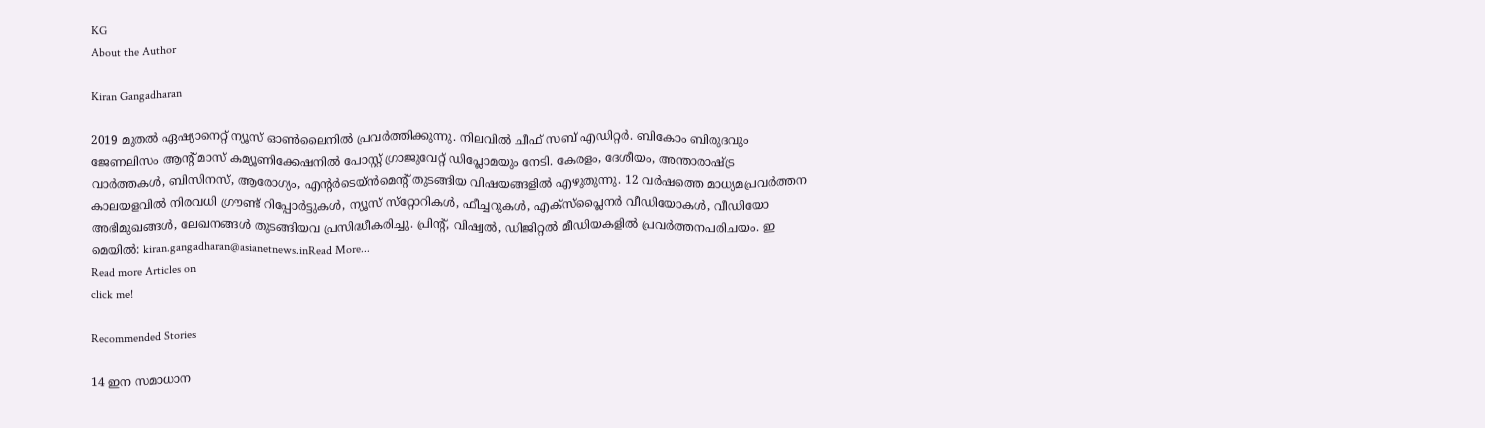KG
About the Author

Kiran Gangadharan

2019 മുതല്‍ ഏഷ്യാനെറ്റ് ന്യൂസ് ഓണ്‍ലൈനില്‍ പ്രവര്‍ത്തിക്കുന്നു. നിലവില്‍ ചീഫ് സബ് എഡിറ്റർ. ബികോം ബിരുദവും ജേണലിസം ആൻ്റ് മാസ് കമ്യൂണിക്കേഷനിൽ പോസ്റ്റ് ഗ്രാജുവേറ്റ് ഡിപ്ലോമയും നേടി. കേരളം, ദേശീയം, അന്താരാഷ്ട്ര വാര്‍ത്തകള്‍, ബിസിനസ്, ആരോഗ്യം, എന്റർടെയ്ൻമെൻ്റ് തുടങ്ങിയ വിഷയങ്ങളില്‍ എഴുതുന്നു. 12 വര്‍ഷത്തെ മാധ്യമപ്രവര്‍ത്തന കാലയളവില്‍ നിരവധി ഗ്രൗണ്ട് റിപ്പോര്‍ട്ടുകള്‍, ന്യൂസ് സ്‌റ്റോറികള്‍, ഫീച്ചറുകള്‍, എക്‌സ്‌പ്ലൈന‍ർ വീഡിയോകൾ, വീഡിയോ അഭിമുഖങ്ങള്‍, ലേഖനങ്ങള്‍ തുടങ്ങിയവ പ്രസിദ്ധീകരിച്ചു. പ്രിന്റ്, വിഷ്വല്‍, ഡിജിറ്റല്‍ മീഡിയകളില്‍ പ്രവര്‍ത്തനപരിചയം. ഇ മെയില്‍: kiran.gangadharan@asianetnews.inRead More...
Read more Articles on
click me!

Recommended Stories

14 ഇന സമാധാന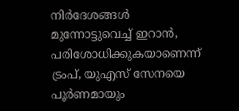നിർദേശങ്ങൾ മുന്നോട്ടുവെച്ച് ഇറാൻ, പരിശോധിക്കുകയാണെന്ന് ട്രംപ്, യുഎസ് സേനയെ പൂ‍ർണമായും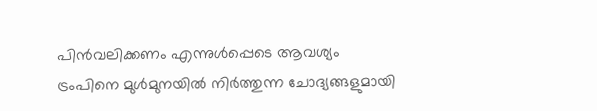പിൻവലിക്കണം എന്നുൾപ്പെടെ ആവശ്യം
ട്രംപിനെ മുൾമുനയിൽ നിർത്തുന്ന ചോദ്യങ്ങളുമായി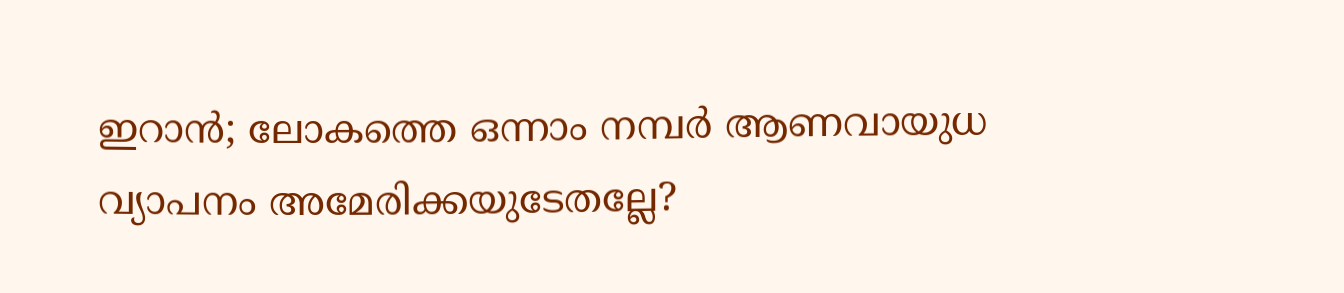ഇറാൻ; ലോകത്തെ ഒന്നാം നമ്പർ ആണവായുധ വ്യാപനം അമേരിക്കയുടേതല്ലേ?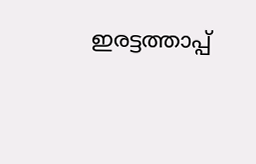ഇരട്ടത്താപ്പ്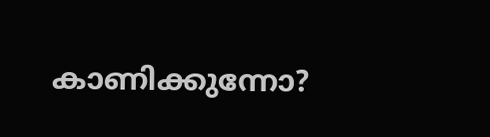കാണിക്കുന്നോ?